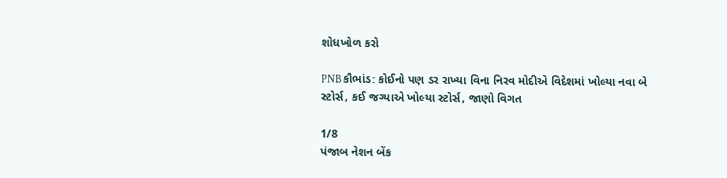શોધખોળ કરો

PNB કૌભાંડ: કોઈનો પણ ડર રાખ્યા વિના નિરવ મોદીએ વિદેશમાં ખોલ્યા નવા બે સ્ટોર્સ, કઈ જગ્યાએ ખોલ્યા સ્ટોર્સ, જાણો વિગત

1/8
પંજાબ નેશન બેંક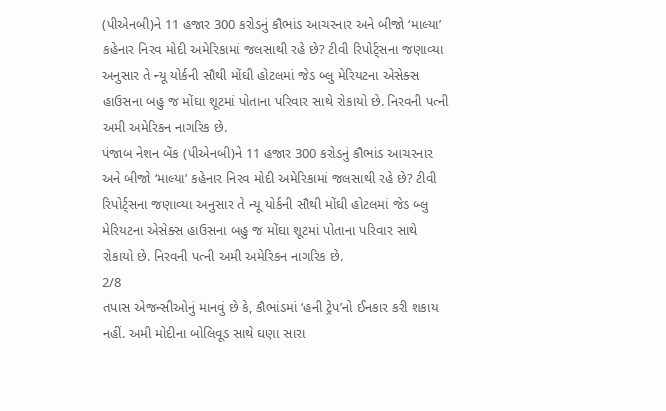(પીએનબી)ને 11 હજાર 300 કરોડનું કૌભાંડ આચરનાર અને બીજો ‘માલ્યા’ કહેનાર નિરવ મોદી અમેરિકામાં જલસાથી રહે છે? ટીવી રિપોર્ટ્સના જણાવ્યા અનુસાર તે ન્યૂ યોર્કની સૌથી મોંઘી હોટલમાં જેડ બ્લુ મેરિયટના એસેક્સ હાઉસના બહુ જ મોંઘા શૂટમાં પોતાના પરિવાર સાથે રોકાયો છે. નિરવની પત્ની અમી અમેરિકન નાગરિક છે.
પંજાબ નેશન બેંક (પીએનબી)ને 11 હજાર 300 કરોડનું કૌભાંડ આચરનાર અને બીજો ‘માલ્યા’ કહેનાર નિરવ મોદી અમેરિકામાં જલસાથી રહે છે? ટીવી રિપોર્ટ્સના જણાવ્યા અનુસાર તે ન્યૂ યોર્કની સૌથી મોંઘી હોટલમાં જેડ બ્લુ મેરિયટના એસેક્સ હાઉસના બહુ જ મોંઘા શૂટમાં પોતાના પરિવાર સાથે રોકાયો છે. નિરવની પત્ની અમી અમેરિકન નાગરિક છે.
2/8
તપાસ એજન્સીઓનું માનવું છે કે, કૌભાંડમાં ‘હની ટ્રેપ’નો ઈનકાર કરી શકાય નહીં. અમી મોદીના બોલિવૂડ સાથે ઘણા સારા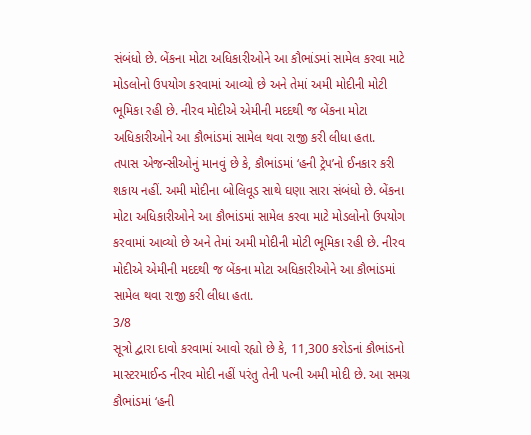સંબંધો છે. બેંકના મોટા અધિકારીઓને આ કૌભાંડમાં સામેલ કરવા માટે મોડલોનો ઉપયોગ કરવામાં આવ્યો છે અને તેમાં અમી મોદીની મોટી ભૂમિકા રહી છે. નીરવ મોદીએ એમીની મદદથી જ બેંકના મોટા અધિકારીઓને આ કૌભાંડમાં સામેલ થવા રાજી કરી લીધા હતા.
તપાસ એજન્સીઓનું માનવું છે કે, કૌભાંડમાં ‘હની ટ્રેપ’નો ઈનકાર કરી શકાય નહીં. અમી મોદીના બોલિવૂડ સાથે ઘણા સારા સંબંધો છે. બેંકના મોટા અધિકારીઓને આ કૌભાંડમાં સામેલ કરવા માટે મોડલોનો ઉપયોગ કરવામાં આવ્યો છે અને તેમાં અમી મોદીની મોટી ભૂમિકા રહી છે. નીરવ મોદીએ એમીની મદદથી જ બેંકના મોટા અધિકારીઓને આ કૌભાંડમાં સામેલ થવા રાજી કરી લીધા હતા.
3/8
સૂત્રો દ્વારા દાવો કરવામાં આવો રહ્યો છે કે, 11,300 કરોડનાં કૌભાંડનો માસ્ટરમાઈન્ડ નીરવ મોદી નહીં પરંતુ તેની પત્ની અમી મોદી છે. આ સમગ્ર કૌભાંડમાં ‘હની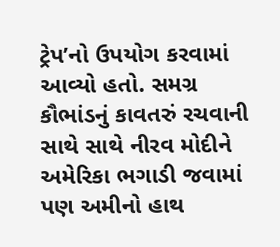ટ્રેપ’નો ઉપયોગ કરવામાં આવ્યો હતો. સમગ્ર કૌભાંડનું કાવતરું રચવાની સાથે સાથે નીરવ મોદીને અમેરિકા ભગાડી જવામાં પણ અમીનો હાથ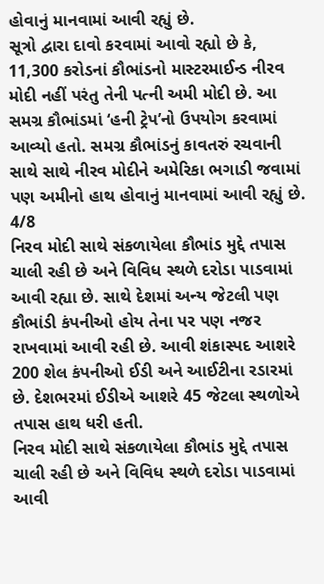હોવાનું માનવામાં આવી રહ્યું છે.
સૂત્રો દ્વારા દાવો કરવામાં આવો રહ્યો છે કે, 11,300 કરોડનાં કૌભાંડનો માસ્ટરમાઈન્ડ નીરવ મોદી નહીં પરંતુ તેની પત્ની અમી મોદી છે. આ સમગ્ર કૌભાંડમાં ‘હની ટ્રેપ’નો ઉપયોગ કરવામાં આવ્યો હતો. સમગ્ર કૌભાંડનું કાવતરું રચવાની સાથે સાથે નીરવ મોદીને અમેરિકા ભગાડી જવામાં પણ અમીનો હાથ હોવાનું માનવામાં આવી રહ્યું છે.
4/8
નિરવ મોદી સાથે સંકળાયેલા કૌભાંડ મુદ્દે તપાસ ચાલી રહી છે અને વિવિધ સ્થળે દરોડા પાડવામાં આવી રહ્યા છે. સાથે દેશમાં અન્ય જેટલી પણ કૌભાંડી કંપનીઓ હોય તેના પર પણ નજર રાખવામાં આવી રહી છે. આવી શંકાસ્પદ આશરે 200 શેલ કંપનીઓ ઈડી અને આઈટીના રડારમાં છે. દેશભરમાં ઈડીએ આશરે 45 જેટલા સ્થળોએ તપાસ હાથ ધરી હતી.
નિરવ મોદી સાથે સંકળાયેલા કૌભાંડ મુદ્દે તપાસ ચાલી રહી છે અને વિવિધ સ્થળે દરોડા પાડવામાં આવી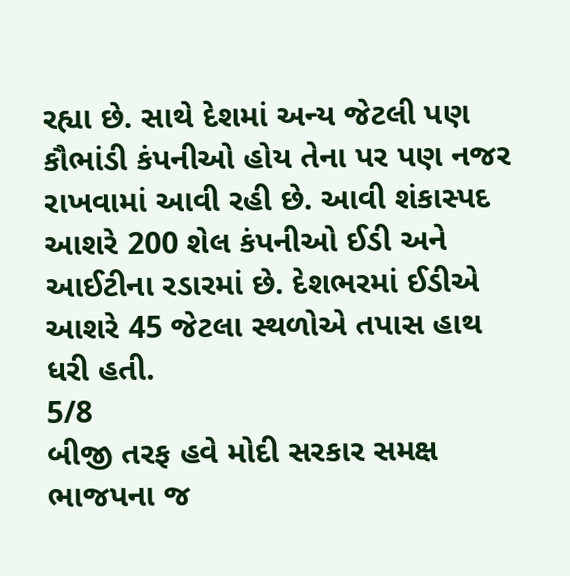રહ્યા છે. સાથે દેશમાં અન્ય જેટલી પણ કૌભાંડી કંપનીઓ હોય તેના પર પણ નજર રાખવામાં આવી રહી છે. આવી શંકાસ્પદ આશરે 200 શેલ કંપનીઓ ઈડી અને આઈટીના રડારમાં છે. દેશભરમાં ઈડીએ આશરે 45 જેટલા સ્થળોએ તપાસ હાથ ધરી હતી.
5/8
બીજી તરફ હવે મોદી સરકાર સમક્ષ ભાજપના જ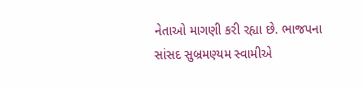નેતાઓ માગણી કરી રહ્યા છે. ભાજપના સાંસદ સુબ્રમણ્યમ સ્વામીએ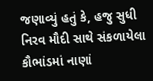જણાવ્યું હતું કે, હજુ સુધી નિરવ મૌદી સાથે સંકળાયેલા કૌભાંડમાં નાણાં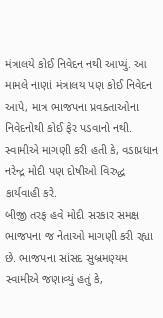મંત્રાલયે કોઈ નિવેદન નથી આપ્યું. આ મામલે નાણાં મંત્રાલય પણ કોઈ નિવેદન આપે, માત્ર ભાજપના પ્રવક્તાઓના નિવેદનોથી કોઈ ફેર પડવાનો નથી. સ્વામીએ માગણી કરી હતી કે, વડાપ્રધાન નરેન્દ્ર મોદી પણ દોષીઓ વિરુદ્ધ કાર્યવાહી કરે.
બીજી તરફ હવે મોદી સરકાર સમક્ષ ભાજપના જ નેતાઓ માગણી કરી રહ્યા છે. ભાજપના સાંસદ સુબ્રમણ્યમ સ્વામીએ જણાવ્યું હતું કે,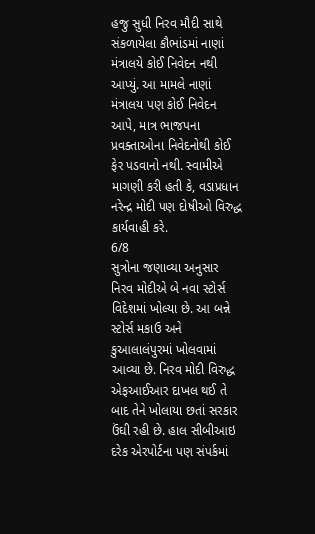હજુ સુધી નિરવ મૌદી સાથે સંકળાયેલા કૌભાંડમાં નાણાં મંત્રાલયે કોઈ નિવેદન નથી આપ્યું. આ મામલે નાણાં મંત્રાલય પણ કોઈ નિવેદન આપે, માત્ર ભાજપના પ્રવક્તાઓના નિવેદનોથી કોઈ ફેર પડવાનો નથી. સ્વામીએ માગણી કરી હતી કે, વડાપ્રધાન નરેન્દ્ર મોદી પણ દોષીઓ વિરુદ્ધ કાર્યવાહી કરે.
6/8
સુત્રોના જણાવ્યા અનુસાર નિરવ મોદીએ બે નવા સ્ટોર્સ વિદેશમાં ખોલ્યા છે. આ બન્ને સ્ટોર્સ મકાઉ અને કુઆલાલંપુરમાં ખોલવામાં આવ્યા છે. નિરવ મોદી વિરુદ્ધ એફઆઈઆર દાખલ થઈ તે બાદ તેને ખોલાયા છતાં સરકાર ઉંઘી રહી છે. હાલ સીબીઆઇ દરેક એરપોર્ટના પણ સંપર્કમાં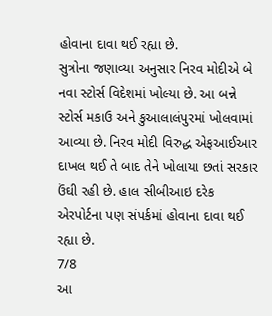હોવાના દાવા થઈ રહ્યા છે.
સુત્રોના જણાવ્યા અનુસાર નિરવ મોદીએ બે નવા સ્ટોર્સ વિદેશમાં ખોલ્યા છે. આ બન્ને સ્ટોર્સ મકાઉ અને કુઆલાલંપુરમાં ખોલવામાં આવ્યા છે. નિરવ મોદી વિરુદ્ધ એફઆઈઆર દાખલ થઈ તે બાદ તેને ખોલાયા છતાં સરકાર ઉંઘી રહી છે. હાલ સીબીઆઇ દરેક એરપોર્ટના પણ સંપર્કમાં હોવાના દાવા થઈ રહ્યા છે.
7/8
આ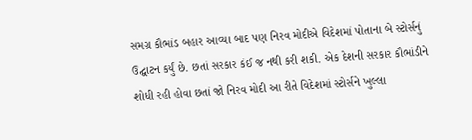સમગ્ર કૌભાંડ બહાર આવ્યા બાદ પણ નિરવ મોદીએ વિદેશમાં પોતાના બે સ્ટોર્સનું ઉદ્ઘાટન કર્યું છે. છતાં સરકાર કંઈ જ નથી કરી શકી. એક દેશની સરકાર કૌભાંડીને શોધી રહી હોવા છતાં જો નિરવ મોદી આ રીતે વિદેશમાં સ્ટોર્સને ખુલ્લા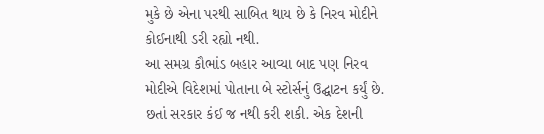મુકે છે એના પરથી સાબિત થાય છે કે નિરવ મોદીને કોઈનાથી ડરી રહ્યો નથી.
આ સમગ્ર કૌભાંડ બહાર આવ્યા બાદ પણ નિરવ મોદીએ વિદેશમાં પોતાના બે સ્ટોર્સનું ઉદ્ઘાટન કર્યું છે. છતાં સરકાર કંઈ જ નથી કરી શકી. એક દેશની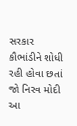સરકાર કૌભાંડીને શોધી રહી હોવા છતાં જો નિરવ મોદી આ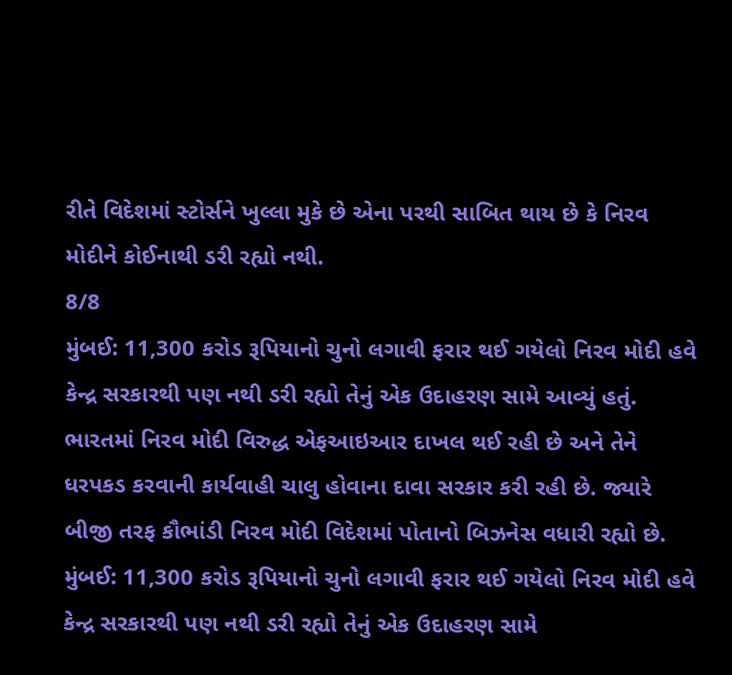રીતે વિદેશમાં સ્ટોર્સને ખુલ્લા મુકે છે એના પરથી સાબિત થાય છે કે નિરવ મોદીને કોઈનાથી ડરી રહ્યો નથી.
8/8
મુંબઈ: 11,300 કરોડ રૂપિયાનો ચુનો લગાવી ફરાર થઈ ગયેલો નિરવ મોદી હવે કેન્દ્ર સરકારથી પણ નથી ડરી રહ્યો તેનું એક ઉદાહરણ સામે આવ્યું હતું. ભારતમાં નિરવ મોદી વિરુદ્ધ એફઆઇઆર દાખલ થઈ રહી છે અને તેને ધરપકડ કરવાની કાર્યવાહી ચાલુ હોવાના દાવા સરકાર કરી રહી છે. જ્યારે બીજી તરફ કૌભાંડી નિરવ મોદી વિદેશમાં પોતાનો બિઝનેસ વધારી રહ્યો છે.
મુંબઈ: 11,300 કરોડ રૂપિયાનો ચુનો લગાવી ફરાર થઈ ગયેલો નિરવ મોદી હવે કેન્દ્ર સરકારથી પણ નથી ડરી રહ્યો તેનું એક ઉદાહરણ સામે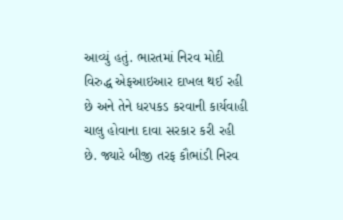આવ્યું હતું. ભારતમાં નિરવ મોદી વિરુદ્ધ એફઆઇઆર દાખલ થઈ રહી છે અને તેને ધરપકડ કરવાની કાર્યવાહી ચાલુ હોવાના દાવા સરકાર કરી રહી છે. જ્યારે બીજી તરફ કૌભાંડી નિરવ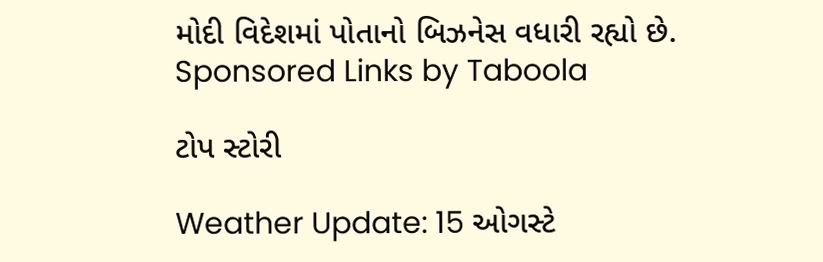મોદી વિદેશમાં પોતાનો બિઝનેસ વધારી રહ્યો છે.
Sponsored Links by Taboola

ટોપ સ્ટોરી

Weather Update: 15 ઓગસ્ટે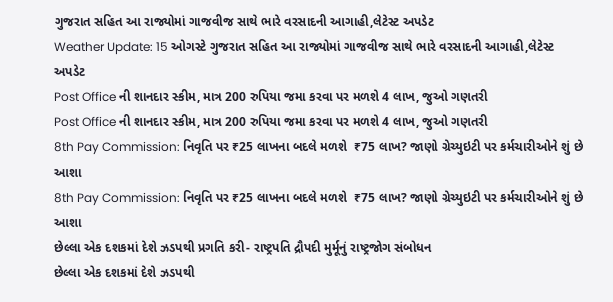ગુજરાત સહિત આ રાજ્યોમાં ગાજવીજ સાથે ભારે વરસાદની આગાહી,લેટેસ્ટ અપડેટ
Weather Update: 15 ઓગસ્ટે ગુજરાત સહિત આ રાજ્યોમાં ગાજવીજ સાથે ભારે વરસાદની આગાહી,લેટેસ્ટ અપડેટ
Post Office ની શાનદાર સ્કીમ, માત્ર 200 રુપિયા જમા કરવા પર મળશે 4 લાખ, જુઓ ગણતરી
Post Office ની શાનદાર સ્કીમ, માત્ર 200 રુપિયા જમા કરવા પર મળશે 4 લાખ, જુઓ ગણતરી
8th Pay Commission: નિવૃતિ પર ₹25 લાખના બદલે મળશે  ₹75 લાખ? જાણો ગ્રેચ્યુઇટી પર કર્મચારીઓને શું છે આશા
8th Pay Commission: નિવૃતિ પર ₹25 લાખના બદલે મળશે  ₹75 લાખ? જાણો ગ્રેચ્યુઇટી પર કર્મચારીઓને શું છે આશા
છેલ્લા એક દશકમાં દેશે ઝડપથી પ્રગતિ કરી- રાષ્ટ્રપતિ દ્રૌપદી મુર્મૂનું રાષ્ટ્રજોગ સંબોધન
છેલ્લા એક દશકમાં દેશે ઝડપથી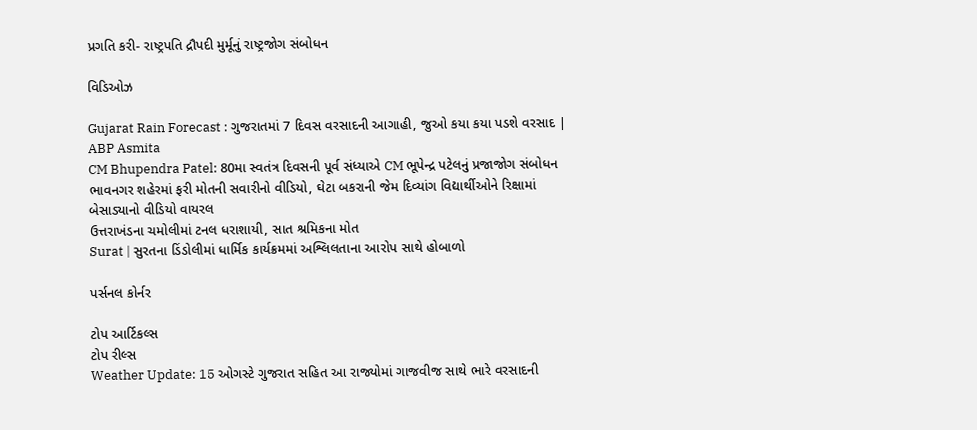પ્રગતિ કરી- રાષ્ટ્રપતિ દ્રૌપદી મુર્મૂનું રાષ્ટ્રજોગ સંબોધન

વિડિઓઝ

Gujarat Rain Forecast : ગુજરાતમાં 7 દિવસ વરસાદની આગાહી, જુઓ કયા કયા પડશે વરસાદ | ABP Asmita
CM Bhupendra Patel: 80મા સ્વતંત્ર દિવસની પૂર્વ સંધ્યાએ CM ભૂપેન્દ્ર પટેલનું પ્રજાજોગ સંબોધન
ભાવનગર શહેરમાં ફરી મોતની સવારીનો વીડિયો, ઘેટા બકરાની જેમ દિવ્યાંગ વિદ્યાર્થીઓને રિક્ષામાં બેસાડ્યાનો વીડિયો વાયરલ
ઉત્તરાખંડના ચમોલીમાં ટનલ ધરાશાયી, સાત શ્રમિકના મોત
Surat | સુરતના ડિંડોલીમાં ધાર્મિક કાર્યક્રમમાં અશ્લિલતાના આરોપ સાથે હોબાળો

પર્સનલ કોર્નર

ટોપ આર્ટિકલ્સ
ટોપ રીલ્સ
Weather Update: 15 ઓગસ્ટે ગુજરાત સહિત આ રાજ્યોમાં ગાજવીજ સાથે ભારે વરસાદની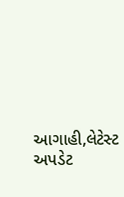આગાહી,લેટેસ્ટ અપડેટ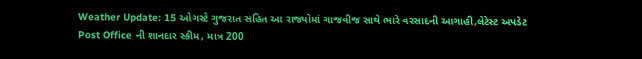Weather Update: 15 ઓગસ્ટે ગુજરાત સહિત આ રાજ્યોમાં ગાજવીજ સાથે ભારે વરસાદની આગાહી,લેટેસ્ટ અપડેટ
Post Office ની શાનદાર સ્કીમ, માત્ર 200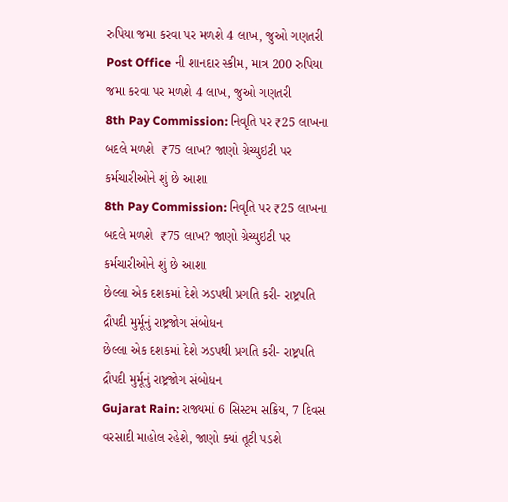રુપિયા જમા કરવા પર મળશે 4 લાખ, જુઓ ગણતરી
Post Office ની શાનદાર સ્કીમ, માત્ર 200 રુપિયા જમા કરવા પર મળશે 4 લાખ, જુઓ ગણતરી
8th Pay Commission: નિવૃતિ પર ₹25 લાખના બદલે મળશે  ₹75 લાખ? જાણો ગ્રેચ્યુઇટી પર કર્મચારીઓને શું છે આશા
8th Pay Commission: નિવૃતિ પર ₹25 લાખના બદલે મળશે  ₹75 લાખ? જાણો ગ્રેચ્યુઇટી પર કર્મચારીઓને શું છે આશા
છેલ્લા એક દશકમાં દેશે ઝડપથી પ્રગતિ કરી- રાષ્ટ્રપતિ દ્રૌપદી મુર્મૂનું રાષ્ટ્રજોગ સંબોધન
છેલ્લા એક દશકમાં દેશે ઝડપથી પ્રગતિ કરી- રાષ્ટ્રપતિ દ્રૌપદી મુર્મૂનું રાષ્ટ્રજોગ સંબોધન
Gujarat Rain: રાજ્યમાં 6 સિસ્ટમ સક્રિય, 7 દિવસ વરસાદી માહોલ રહેશે, જાણો ક્યાં તૂટી પડશે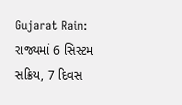Gujarat Rain: રાજ્યમાં 6 સિસ્ટમ સક્રિય, 7 દિવસ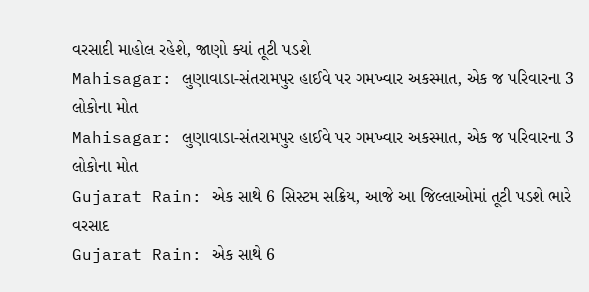વરસાદી માહોલ રહેશે, જાણો ક્યાં તૂટી પડશે
Mahisagar: લુણાવાડા-સંતરામપુર હાઈવે પર ગમખ્વાર અકસ્માત, એક જ પરિવારના 3 લોકોના મોત
Mahisagar: લુણાવાડા-સંતરામપુર હાઈવે પર ગમખ્વાર અકસ્માત, એક જ પરિવારના 3 લોકોના મોત
Gujarat Rain: એક સાથે 6 સિસ્ટમ સક્રિય, આજે આ જિલ્લાઓમાં તૂટી પડશે ભારે વરસાદ
Gujarat Rain: એક સાથે 6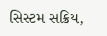સિસ્ટમ સક્રિય,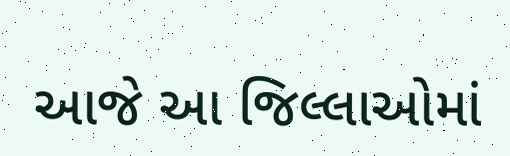આજે આ જિલ્લાઓમાં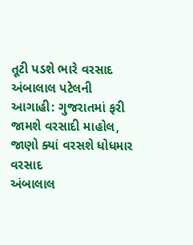તૂટી પડશે ભારે વરસાદ
અંબાલાલ પટેલની આગાહી: ગુજરાતમાં ફરી જામશે વરસાદી માહોલ, જાણો ક્યાં વરસશે ધોધમાર વરસાદ
અંબાલાલ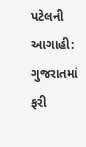પટેલની આગાહી: ગુજરાતમાં ફરી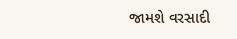જામશે વરસાદી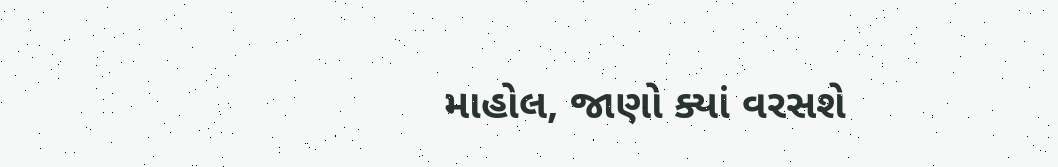માહોલ, જાણો ક્યાં વરસશે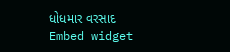ધોધમાર વરસાદ
Embed widget